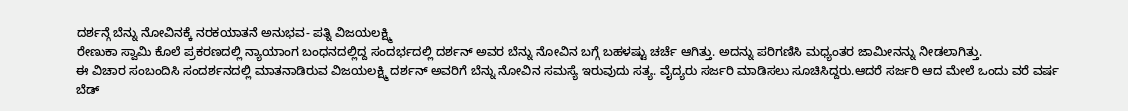ದರ್ಶನ್ಗೆ ಬೆನ್ನು ನೋವಿನಕ್ಕೆ ನರಕಯಾತನೆ ಅನುಭವ- ಪತ್ನಿ ವಿಜಯಲಕ್ಷ್ಮಿ
ರೇಣುಕಾ ಸ್ವಾಮಿ ಕೊಲೆ ಪ್ರಕರಣದಲ್ಲಿ ನ್ಯಾಯಾಂಗ ಬಂಧನದಲ್ಲಿದ್ದ ಸಂದರ್ಭದಲ್ಲಿ ದರ್ಶನ್ ಅವರ ಬೆನ್ನು ನೋವಿನ ಬಗ್ಗೆ ಬಹಳಷ್ಟು ಚರ್ಚೆ ಆಗಿತ್ತು. ಅದನ್ನು ಪರಿಗಣಿಸಿ ಮಧ್ಯಂತರ ಜಾಮೀನನ್ನು ನೀಡಲಾಗಿತ್ತು.
ಈ ವಿಚಾರ ಸಂಬಂದಿಸಿ ಸಂದರ್ಶನದಲ್ಲಿ ಮಾತನಾಡಿರುವ ವಿಜಯಲಕ್ಷ್ಮಿ ದರ್ಶನ್ ಅವರಿಗೆ ಬೆನ್ನು ನೋವಿನ ಸಮಸ್ಯೆ ಇರುವುದು ಸತ್ಯ. ವೈದ್ಯರು ಸರ್ಜರಿ ಮಾಡಿಸಲು ಸೂಚಿಸಿದ್ದರು.ಆದರೆ ಸರ್ಜರಿ ಆದ ಮೇಲೆ ಒಂದು ವರೆ ವರ್ಷ ಬೆಡ್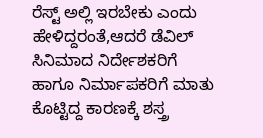ರೆಸ್ಟ್ ಅಲ್ಲಿ ಇರಬೇಕು ಎಂದು ಹೇಳಿದ್ದರಂತೆ,ಆದರೆ ಡೆವಿಲ್ ಸಿನಿಮಾದ ನಿರ್ದೇಶಕರಿಗೆ ಹಾಗೂ ನಿರ್ಮಾಪಕರಿಗೆ ಮಾತು ಕೊಟ್ಟಿದ್ದ ಕಾರಣಕ್ಕೆ ಶಸ್ತ್ರ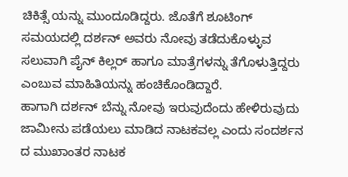ಚಿಕಿತ್ಸೆ ಯನ್ನು ಮುಂದೂಡಿದ್ದರು. ಜೊತೆಗೆ ಶೂಟಿಂಗ್ ಸಮಯದಲ್ಲಿ ದರ್ಶನ್ ಅವರು ನೋವು ತಡೆದುಕೊಳ್ಳುವ ಸಲುವಾಗಿ ಪೈನ್ ಕಿಲ್ಲರ್ ಹಾಗೂ ಮಾತ್ರೆಗಳನ್ನು ತೆಗೊಳುತ್ತಿದ್ದರು ಎಂಬುವ ಮಾಹಿತಿಯನ್ನು ಹಂಚಿಕೊಂಡಿದ್ದಾರೆ.
ಹಾಗಾಗಿ ದರ್ಶನ್ ಬೆನ್ನು ನೋವು ಇರುವುದೆಂದು ಹೇಳಿರುವುದು ಜಾಮೀನು ಪಡೆಯಲು ಮಾಡಿದ ನಾಟಕವಲ್ಲ ಎಂದು ಸಂದರ್ಶನ ದ ಮುಖಾಂತರ ನಾಟಕ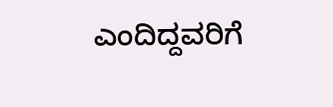ಎಂದಿದ್ದವರಿಗೆ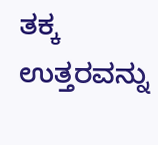ತಕ್ಕ ಉತ್ತರವನ್ನು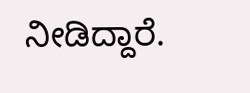ನೀಡಿದ್ದಾರೆ.